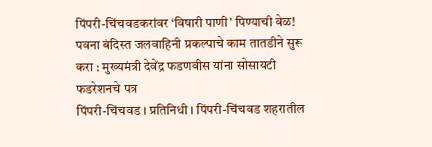पिंपरी-चिंचवडकरांवर ‘विषारी पाणी’ पिण्याची वेळ!
पवना बंदिस्त जलवाहिनी प्रकल्पाचे काम तातडीने सुरू करा : मुख्यमंत्री देवेंद्र फडणवीस यांना सोसायटी फडरेशनचे पत्र
पिंपरी-चिंचवड । प्रतिनिधी । पिंपरी-चिंचवड शहरातील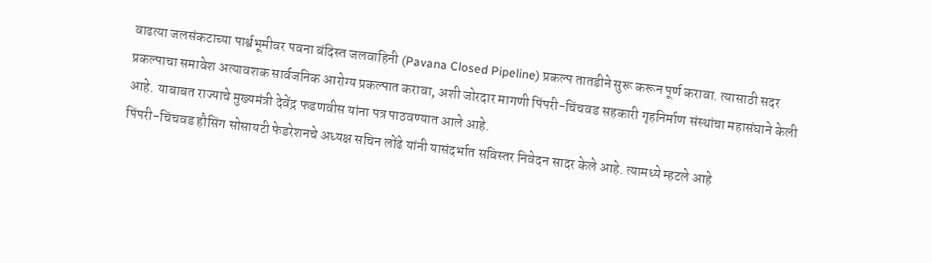वाढत्या जलसंकटाच्या पार्श्वभूमीवर पवना बंदिस्त जलवाहिनी (Pavana Closed Pipeline) प्रकल्प तातडीने सुरू करून पूर्ण करावा. त्यासाठी सदर प्रकल्पाचा समावेश अत्यावशक सार्वजनिक आरोग्य प्रकल्पात करावा, अशी जोरदार मागणी पिंपरी-चिंचवड सहकारी गृहनिर्माण संस्थांचा महासंघाने केली आहे. याबाबत राज्याचे मुख्यमंत्री देवेंद्र फडणवीस यांना पत्र पाठवण्यात आले आहे.
पिंपरी-चिंचवड हौसिंग सोसायटी फेडरेशनचे अध्यक्ष सचिन लोंढे यांनी यासंदर्भात सविस्तर निवेदन सादर केले आहे. त्यामध्ये म्हटले आहे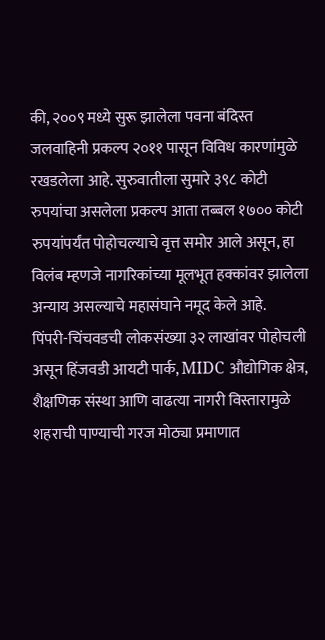की, २००९ मध्ये सुरू झालेला पवना बंदिस्त जलवाहिनी प्रकल्प २०११ पासून विविध कारणांमुळे रखडलेला आहे. सुरुवातीला सुमारे ३९८ कोटी रुपयांचा असलेला प्रकल्प आता तब्बल १७०० कोटी रुपयांपर्यंत पोहोचल्याचे वृत्त समोर आले असून, हा विलंब म्हणजे नागरिकांच्या मूलभूत हक्कांवर झालेला अन्याय असल्याचे महासंघाने नमूद केले आहे.
पिंपरी-चिंचवडची लोकसंख्या ३२ लाखांवर पोहोचली असून हिंजवडी आयटी पार्क, MIDC औद्योगिक क्षेत्र, शैक्षणिक संस्था आणि वाढत्या नागरी विस्तारामुळे शहराची पाण्याची गरज मोठ्या प्रमाणात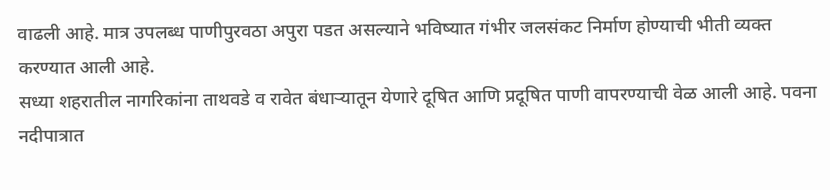वाढली आहे. मात्र उपलब्ध पाणीपुरवठा अपुरा पडत असल्याने भविष्यात गंभीर जलसंकट निर्माण होण्याची भीती व्यक्त करण्यात आली आहे.
सध्या शहरातील नागरिकांना ताथवडे व रावेत बंधाऱ्यातून येणारे दूषित आणि प्रदूषित पाणी वापरण्याची वेळ आली आहे. पवना नदीपात्रात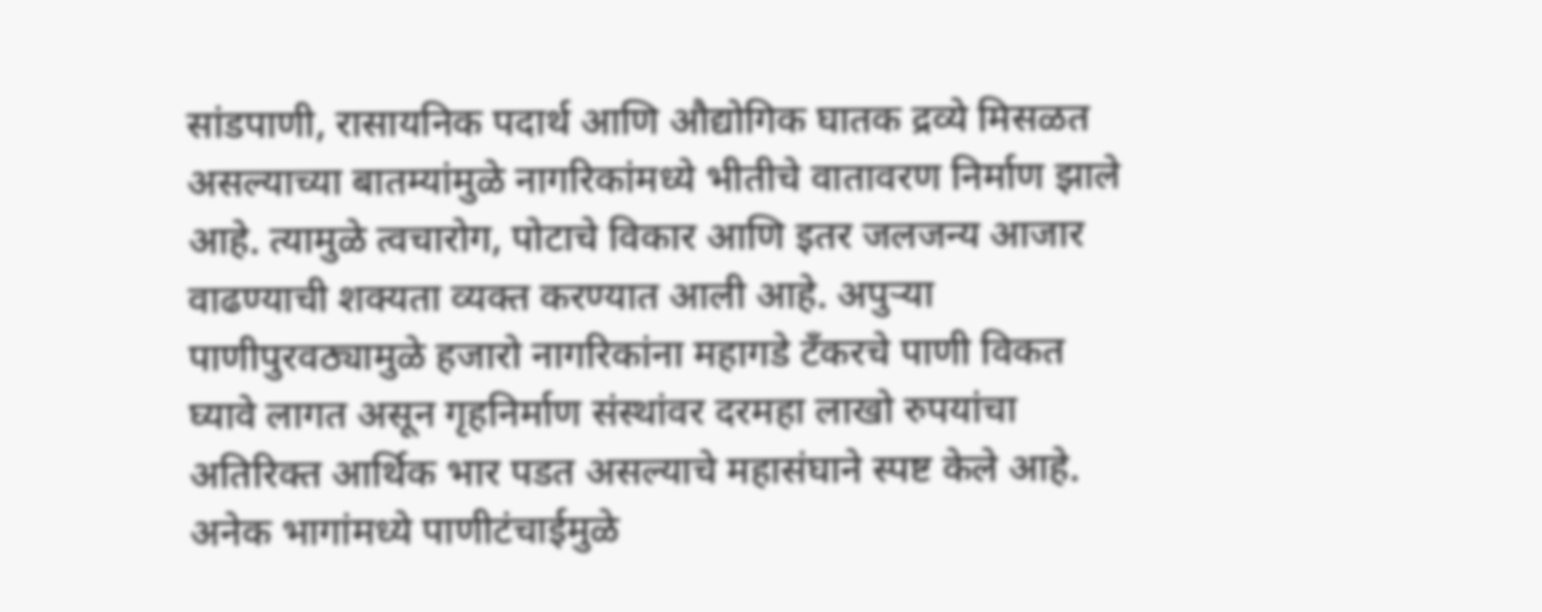सांडपाणी, रासायनिक पदार्थ आणि औद्योगिक घातक द्रव्ये मिसळत असल्याच्या बातम्यांमुळे नागरिकांमध्ये भीतीचे वातावरण निर्माण झाले आहे. त्यामुळे त्वचारोग, पोटाचे विकार आणि इतर जलजन्य आजार वाढण्याची शक्यता व्यक्त करण्यात आली आहे. अपुऱ्या पाणीपुरवठ्यामुळे हजारो नागरिकांना महागडे टँकरचे पाणी विकत घ्यावे लागत असून गृहनिर्माण संस्थांवर दरमहा लाखो रुपयांचा अतिरिक्त आर्थिक भार पडत असल्याचे महासंघाने स्पष्ट केले आहे. अनेक भागांमध्ये पाणीटंचाईमुळे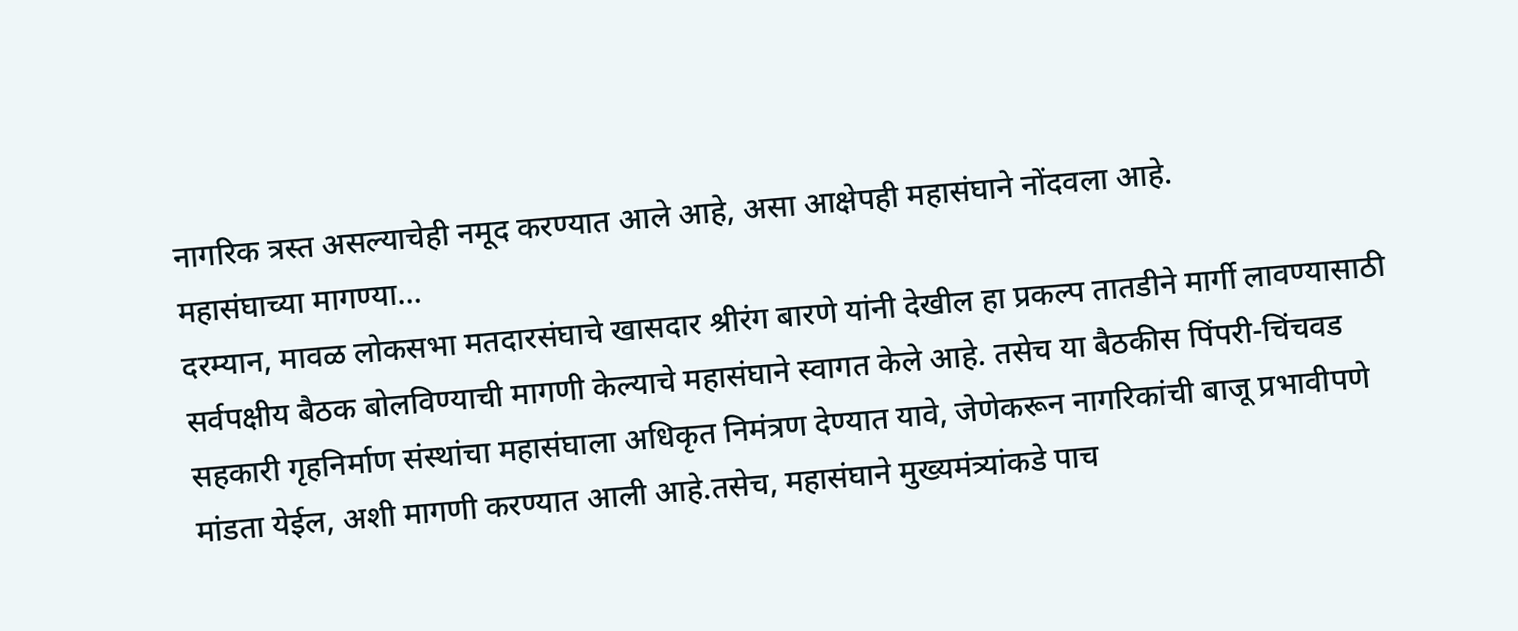नागरिक त्रस्त असल्याचेही नमूद करण्यात आले आहे, असा आक्षेपही महासंघाने नोंदवला आहे.
महासंघाच्या मागण्या…
दरम्यान, मावळ लोकसभा मतदारसंघाचे खासदार श्रीरंग बारणे यांनी देखील हा प्रकल्प तातडीने मार्गी लावण्यासाठी सर्वपक्षीय बैठक बोलविण्याची मागणी केल्याचे महासंघाने स्वागत केले आहे. तसेच या बैठकीस पिंपरी-चिंचवड सहकारी गृहनिर्माण संस्थांचा महासंघाला अधिकृत निमंत्रण देण्यात यावे, जेणेकरून नागरिकांची बाजू प्रभावीपणे मांडता येईल, अशी मागणी करण्यात आली आहे.तसेच, महासंघाने मुख्यमंत्र्यांकडे पाच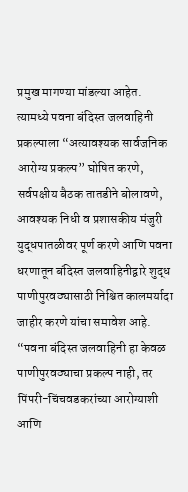प्रमुख मागण्या मांडल्या आहेत. त्यामध्ये पवना बंदिस्त जलवाहिनी प्रकल्पाला “अत्यावश्यक सार्वजनिक आरोग्य प्रकल्प” घोषित करणे, सर्वपक्षीय बैठक तातडीने बोलावणे, आवश्यक निधी व प्रशासकीय मंजुरी युद्धपातळीवर पूर्ण करणे आणि पवना धरणातून बंदिस्त जलवाहिनीद्वारे शुद्ध पाणीपुरवठ्यासाठी निश्चित कालमर्यादा जाहीर करणे यांचा समावेश आहे.
“पवना बंदिस्त जलवाहिनी हा केवळ पाणीपुरवठ्याचा प्रकल्प नाही, तर पिंपरी-चिंचवडकरांच्या आरोग्याशी आणि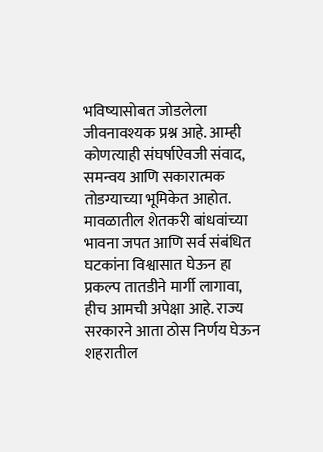भविष्यासोबत जोडलेला जीवनावश्यक प्रश्न आहे. आम्ही कोणत्याही संघर्षाऐवजी संवाद, समन्वय आणि सकारात्मक तोडग्याच्या भूमिकेत आहोत. मावळातील शेतकरी बांधवांच्या भावना जपत आणि सर्व संबंधित घटकांना विश्वासात घेऊन हा प्रकल्प तातडीने मार्गी लागावा, हीच आमची अपेक्षा आहे. राज्य सरकारने आता ठोस निर्णय घेऊन शहरातील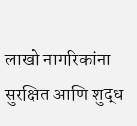लाखो नागरिकांना सुरक्षित आणि शुद्ध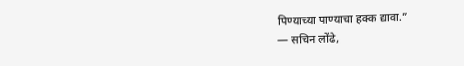पिण्याच्या पाण्याचा हक्क द्यावा.”
— सचिन लोंढे,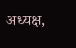अध्यक्ष,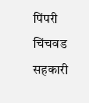पिंपरी चिंचवड सहकारी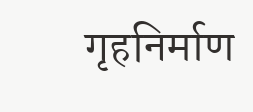गृहनिर्माण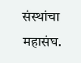संस्थांचा महासंघ.